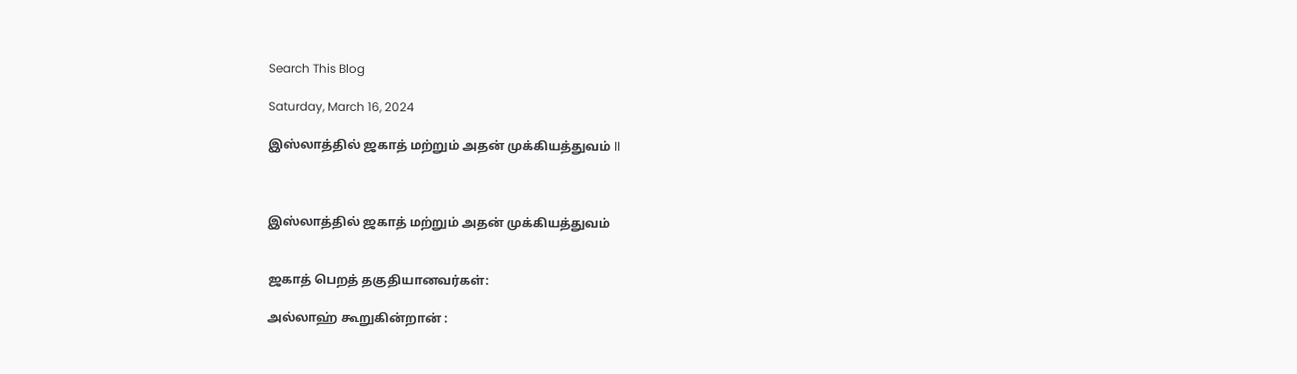Search This Blog

Saturday, March 16, 2024

இஸ்லாத்தில் ஜகாத் மற்றும் அதன் முக்கியத்துவம் ll



இஸ்லாத்தில் ஜகாத் மற்றும் அதன் முக்கியத்துவம்


ஜகாத் பெறத் தகுதியானவர்கள்:

அல்லாஹ் கூறுகின்றான் :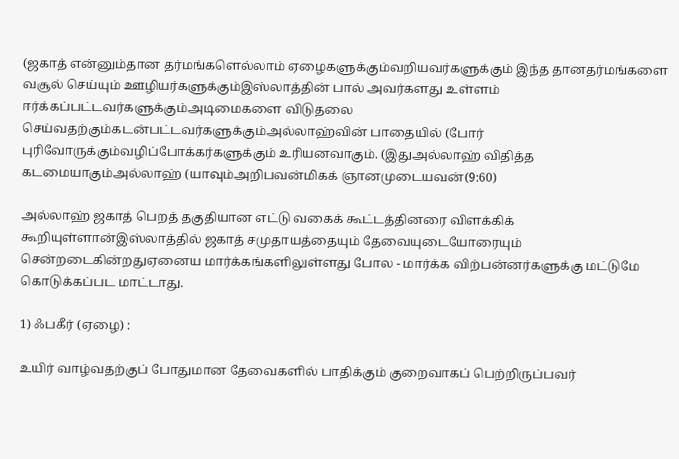(ஜகாத் என்னும்தான தர்மங்களெல்லாம் ஏழைகளுக்கும்வறியவர்களுக்கும் இந்த தானதர்மங்களை வசூல் செய்யும் ஊழியர்களுக்கும்இஸ்லாத்தின் பால் அவர்களது உள்ளம் ஈர்க்கப்பட்டவர்களுக்கும்அடிமைகளை விடுதலை செய்வதற்கும்கடன்பட்டவர்களுக்கும்அல்லாஹ்வின் பாதையில் (போர் புரிவோருக்கும்வழிப்போக்கர்களுக்கும் உரியனவாகும். (இதுஅல்லாஹ் விதித்த கடமையாகும்அல்லாஹ் (யாவும்அறிபவன்மிகக் ஞானமுடையவன்(9:60)

அல்லாஹ் ஜகாத் பெறத் தகுதியான எட்டு வகைக் கூட்டத்தினரை விளக்கிக் கூறியுள்ளான்இஸ்லாத்தில் ஜகாத் சமுதாயத்தையும் தேவையுடையோரையும் சென்றடைகின்றதுஏனைய மார்க்கங்களிலுள்ளது போல - மார்க்க விற்பன்னர்களுக்கு மட்டுமே கொடுக்கப்பட மாட்டாது.

1) ஃபகீர் (ஏழை) :

உயிர் வாழ்வதற்குப் போதுமான தேவைகளில் பாதிக்கும் குறைவாகப் பெற்றிருப்பவர்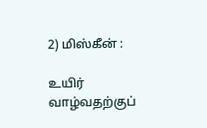2) மிஸ்கீன் :

உயிர் வாழ்வதற்குப்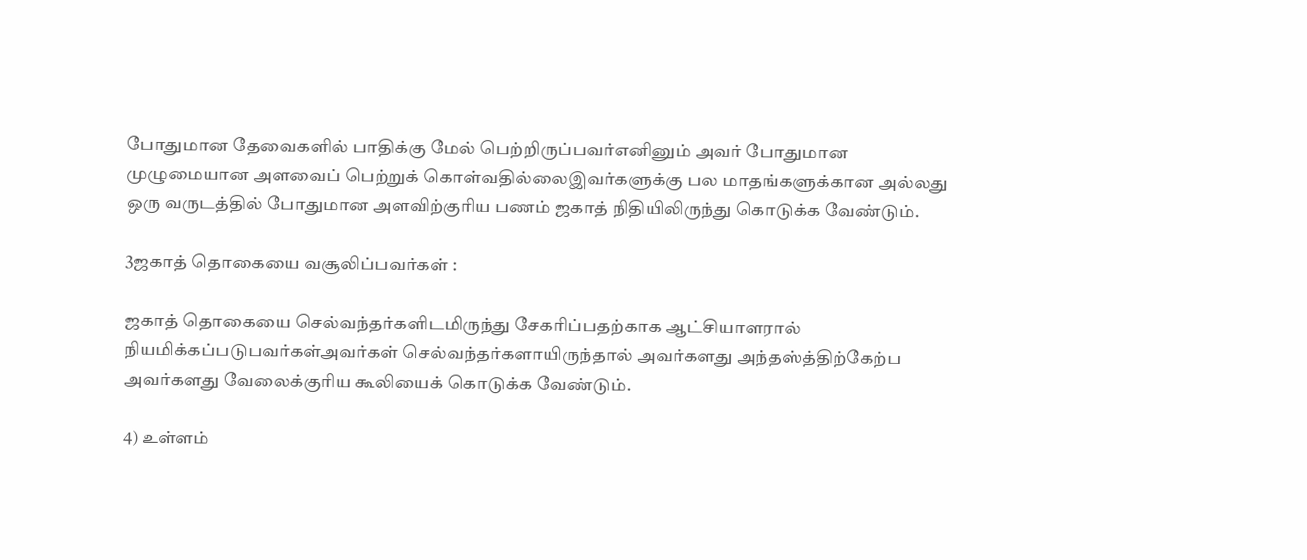போதுமான தேவைகளில் பாதிக்கு மேல் பெற்றிருப்பவர்எனினும் அவர் போதுமான முழுமையான அளவைப் பெற்றுக் கொள்வதில்லைஇவர்களுக்கு பல மாதங்களுக்கான அல்லது ஒரு வருடத்தில் போதுமான அளவிற்குரிய பணம் ஜகாத் நிதியிலிருந்து கொடுக்க வேண்டும்.

3ஜகாத் தொகையை வசூலிப்பவர்கள் :

ஜகாத் தொகையை செல்வந்தர்களிடமிருந்து சேகரிப்பதற்காக ஆட்சியாளரால் நியமிக்கப்படுபவர்கள்அவர்கள் செல்வந்தர்களாயிருந்தால் அவர்களது அந்தஸ்த்திற்கேற்ப அவர்களது வேலைக்குரிய கூலியைக் கொடுக்க வேண்டும்.

4) உள்ளம்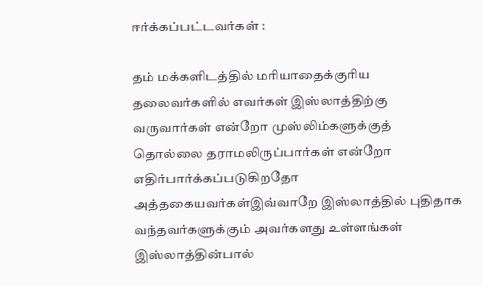ஈர்க்கப்பட்டவர்கள் :

தம் மக்களிடத்தில் மரியாதைக்குரிய தலைவர்களில் எவர்கள் இஸ்லாத்திற்கு வருவார்கள் என்றோ முஸ்லிம்களுக்குத் தொல்லை தராமலிருப்பார்கள் என்றோ எதிர்பார்க்கப்படுகிறதோ அத்தகையவர்கள்இவ்வாறே இஸ்லாத்தில் புதிதாக வந்தவர்களுக்கும் அவர்களது உள்ளங்கள் இஸ்லாத்தின்பால்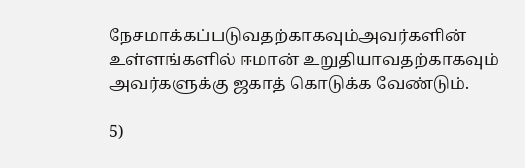நேசமாக்கப்படுவதற்காகவும்அவர்களின் உள்ளங்களில் ஈமான் உறுதியாவதற்காகவும் அவர்களுக்கு ஜகாத் கொடுக்க வேண்டும்.

5)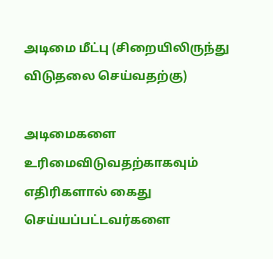அடிமை மீட்பு (சிறையிலிருந்து விடுதலை செய்வதற்கு)

அடிமைகளை உரிமைவிடுவதற்காகவும் எதிரிகளால் கைது செய்யப்பட்டவர்களை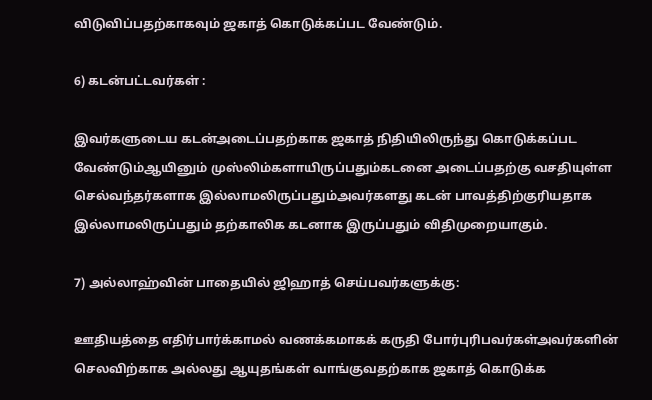விடுவிப்பதற்காகவும் ஜகாத் கொடுக்கப்பட வேண்டும்.

6) கடன்பட்டவர்கள் :

இவர்களுடைய கடன்அடைப்பதற்காக ஜகாத் நிதியிலிருந்து கொடுக்கப்பட வேண்டும்ஆயினும் முஸ்லிம்களாயிருப்பதும்கடனை அடைப்பதற்கு வசதியுள்ள செல்வந்தர்களாக இல்லாமலிருப்பதும்அவர்களது கடன் பாவத்திற்குரியதாக இல்லாமலிருப்பதும் தற்காலிக கடனாக இருப்பதும் விதிமுறையாகும்.

7) அல்லாஹ்வின் பாதையில் ஜிஹாத் செய்பவர்களுக்கு:

ஊதியத்தை எதிர்பார்க்காமல் வணக்கமாகக் கருதி போர்புரிபவர்கள்அவர்களின் செலவிற்காக அல்லது ஆயுதங்கள் வாங்குவதற்காக ஜகாத் கொடுக்க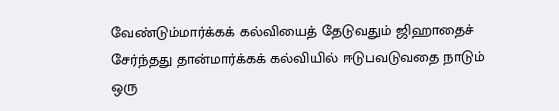வேண்டும்மார்க்கக் கல்வியைத் தேடுவதும் ஜிஹாதைச் சேர்ந்தது தான்மார்க்கக் கல்வியில் ஈடுபவடுவதை நாடும் ஒரு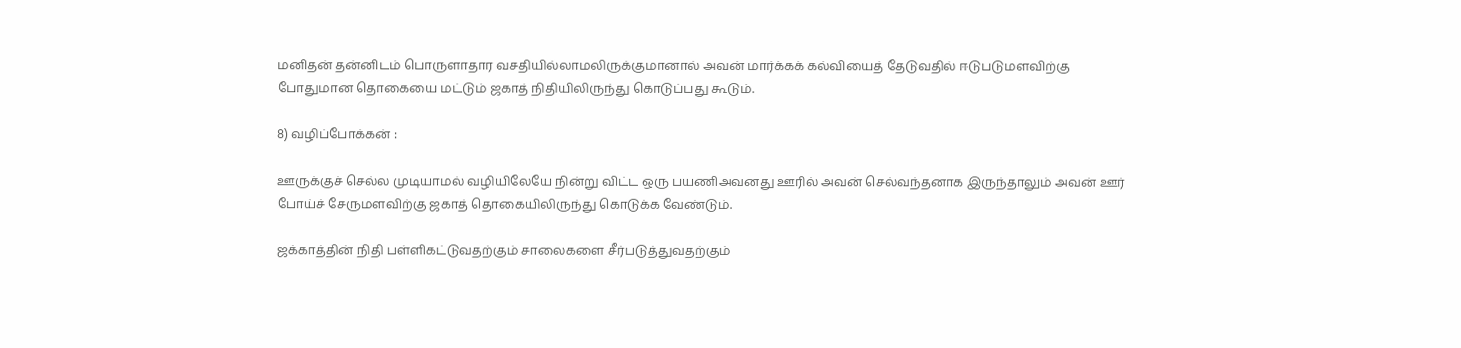மனிதன் தன்னிடம் பொருளாதார வசதியில்லாமலிருக்குமானால் அவன் மார்க்கக் கல்வியைத் தேடுவதில் ஈடுபடுமளவிற்கு போதுமான தொகையை மட்டும் ஜகாத் நிதியிலிருந்து கொடுப்பது கூடும்.

8) வழிப்போக்கன் :

ஊருக்குச் செல்ல முடியாமல் வழியிலேயே நின்று விட்ட ஒரு பயணிஅவனது ஊரில் அவன் செல்வந்தனாக இருந்தாலும் அவன் ஊர் போய்ச் சேருமளவிற்கு ஜகாத் தொகையிலிருந்து கொடுக்க வேண்டும்.

ஜக்காத்தின் நிதி பள்ளிகட்டுவதற்கும் சாலைகளை சீர்படுத்துவதற்கும்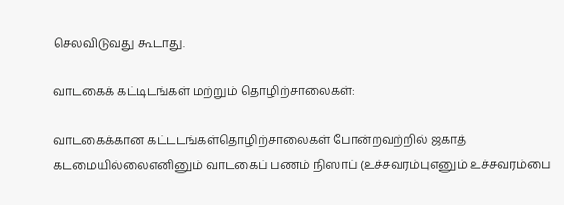செலவிடுவது கூடாது.

வாடகைக் கட்டிடங்கள் மற்றும் தொழிற்சாலைகள்:

வாடகைக்கான கட்டடங்கள்தொழிற்சாலைகள் போன்றவற்றில் ஜகாத் கடமையில்லைஎனினும் வாடகைப் பணம் நிஸாப் (உச்சவரம்புஎனும் உச்சவரம்பை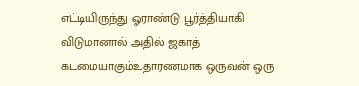எட்டியிருந்து ஓராண்டு பூர்த்தியாகி விடுமானால் அதில் ஜகாத் கடமையாகும்உதாரணமாக ஒருவன் ஒரு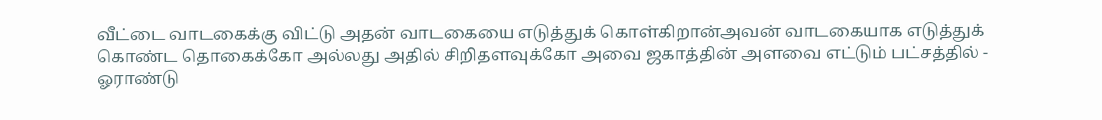வீட்டை வாடகைக்கு விட்டு அதன் வாடகையை எடுத்துக் கொள்கிறான்அவன் வாடகையாக எடுத்துக் கொண்ட தொகைக்கோ அல்லது அதில் சிறிதளவுக்கோ அவை ஜகாத்தின் அளவை எட்டும் பட்சத்தில் - ஓராண்டு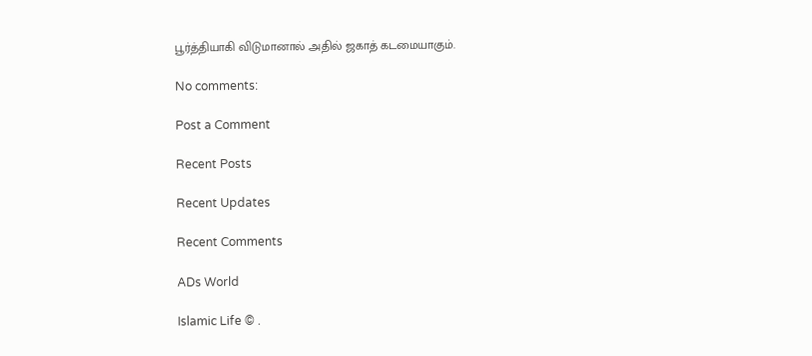பூர்த்தியாகி விடுமானால் அதில் ஜகாத் கடமையாகும்.

No comments:

Post a Comment

Recent Posts

Recent Updates

Recent Comments

ADs World

Islamic Life © .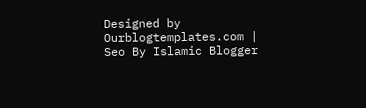Designed by Ourblogtemplates.com | Seo By Islamic Blogger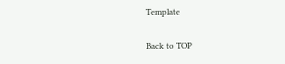Template

Back to TOP